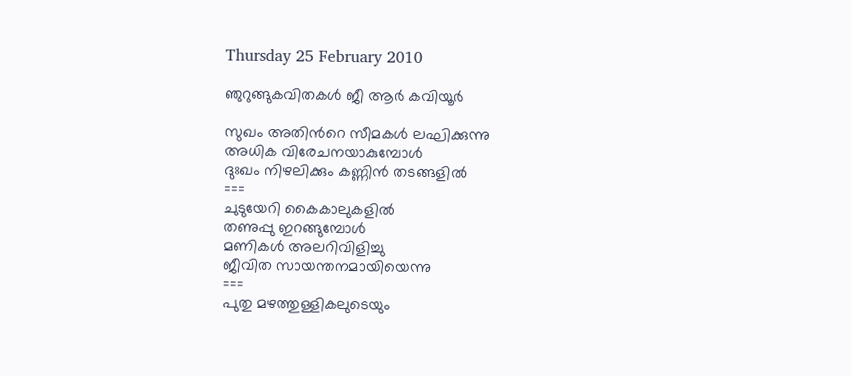Thursday 25 February 2010

ഞുറുങ്ങുകവിതകള്‍ ജീ ആര്‍ കവിയൂര്‍

സുഖം അതിന്‍റെ സീമകള്‍ ലഘിക്കുന്നു
അധിക വിരേചനയാകുമ്പോള്‍
ദുഃഖം നിഴലിക്കും കണ്ണിന്‍ തടങ്ങളില്‍
===
ചുടുയേറി കൈകാലുകളില്‍
തണുപ്പു ഇറങ്ങുമ്പോള്‍
മണികള്‍ അലറിവിളിച്ചു
ജീവിത സായന്തനമായിയെന്നു
===
പുതു മഴത്തുള്ളികലുടെയും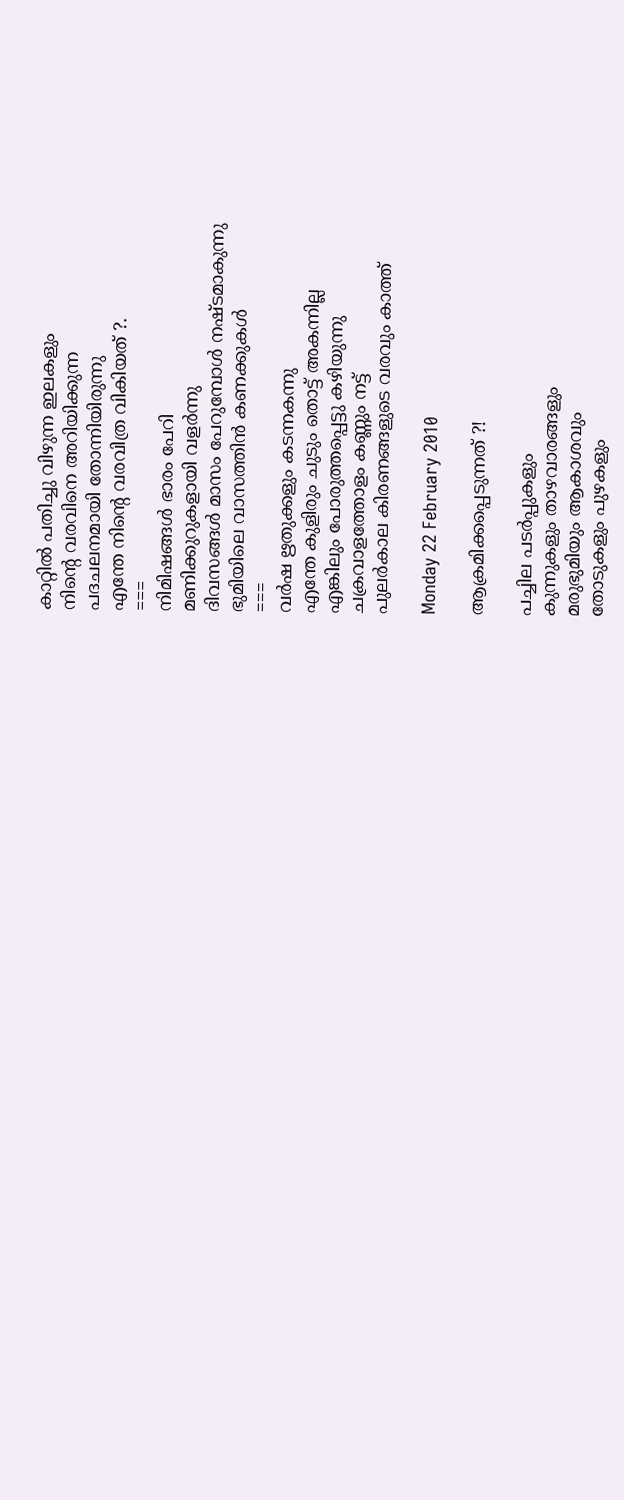കാറ്റില്‍ പതിച്ചു വിഴുന്ന ഇലകളും
നിന്‍റെ വരവിനെ അറിയിക്കുന്ന
പദചലനമായി തോന്നിയിരുന്നു
എന്തേ നിന്‍റെ വരവിത്ര വികിയത് ?.
===
നിമിഷങ്ങള്‍ ഭാരം പേറി
മണിക്കുറുകളായി വളര്‍ന്നു
ദിവസങ്ങള്‍ മാസം പേറുമ്പോള്‍ നഷ്ടമാകുന്നു
ഭുമിയിലെ വാസത്തിന്‍ കണക്കുകള്‍
===
വര്‍ഷ ഋതുക്കളും കടന്നകന്നു
എന്തേ കുളിരും ചുടും തൊട്ട് അകന്നില്ല
എങ്കിലും പോരുത്തപ്പെട്ടു കഴിയുന്നു
ചക്രവാളത്തോളം കണ്ണും നട്ട്
പുലര്‍കാല കിരണങ്ങളുടെ വരവും കാത്ത്

Monday 22 February 2010

ആക്രമിക്കപ്പെടുന്നത് ?!

പച്ചില പടര്‍പ്പുകളും
കുന്നുകളും താഴവാരങ്ങളും
മരുഭുമിയും ആകാശവും
തോടുകളും പുഴകളും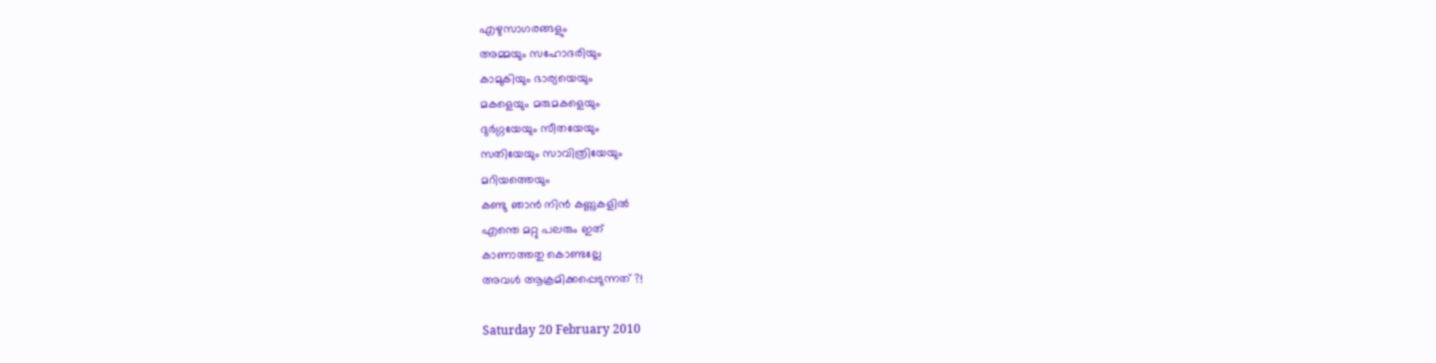എഴുസാഗരങ്ങളും
അമ്മയും സഹോദരിയും
കാമുകിയും ഭാര്യയെയും
മകളെയും മരുമകളെയും
ദുര്‍ഗ്ഗയേയും സീതയേയും
സതിയേയും സാവിത്രിയേയും
മറിയത്തെയും
കണ്ടു ഞാന്‍ നിന്‍ കണ്ണുകളില്‍
എന്തെ മറ്റു പലരും ഇത്
കാണാത്തതു കൊണ്ടല്ലേ
അവള്‍ ആക്രമിക്കപ്പെടുന്നത് ?!

Saturday 20 February 2010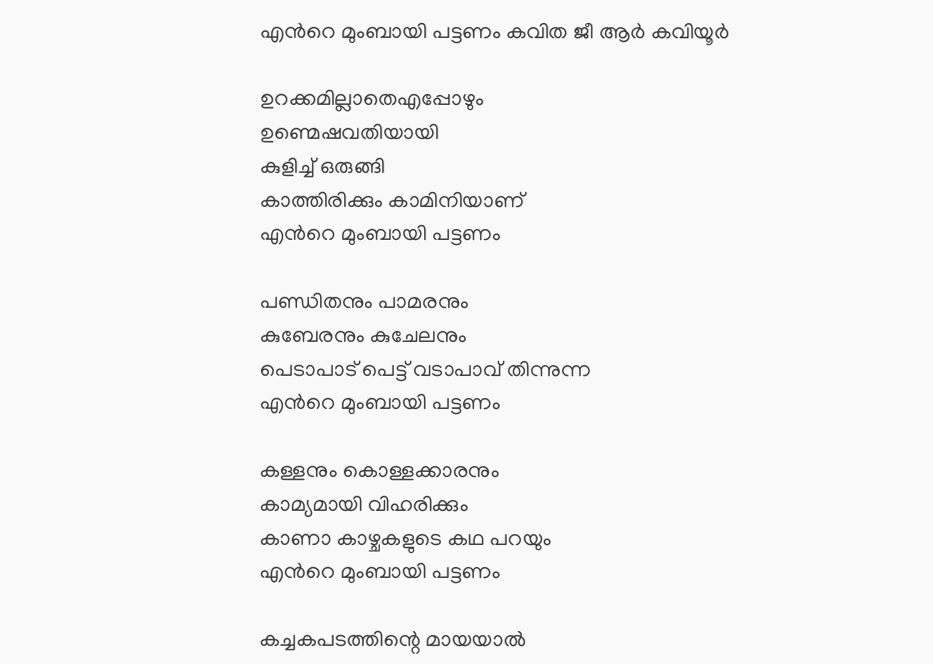എന്‍റെ മുംബായി പട്ടണം കവിത ജീ ആര്‍ കവിയൂര്‍

ഉറക്കമില്ലാതെഎപ്പോഴും
ഉണ്മെഷവതിയായി
കുളിച്ച് ഒരുങ്ങി
കാത്തിരിക്കും കാമിനിയാണ്
എന്‍റെ മുംബായി പട്ടണം

പണ്ഡിതനും പാമരനും
കുബേരനും കുചേലനും
പെടാപാട് പെട്ട് വടാപാവ് തിന്നുന്ന
എന്‍റെ മുംബായി പട്ടണം

കള്ളനും കൊള്ളക്കാരനും
കാമ്യമായി വിഹരിക്കും
കാണാ കാഴ്ചകളുടെ കഥ പറയും
എന്‍റെ മുംബായി പട്ടണം

കച്ചകപടത്തിന്റെ മായയാല്‍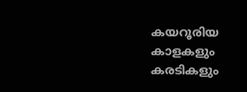കയറൂരിയ കാളകളും കരടികളും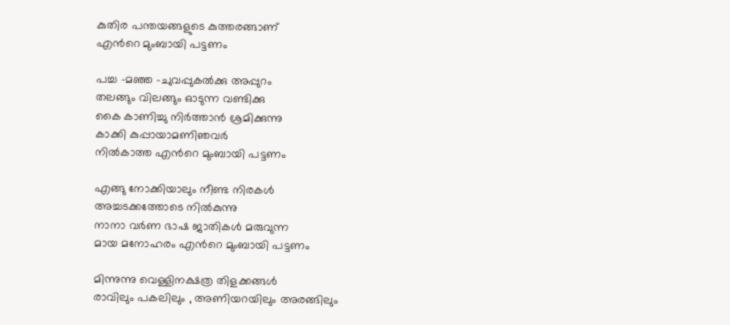കുതിര പന്തയങ്ങളുടെ കുത്തരങ്ങാണ്
എന്‍റെ മുംബായി പട്ടണം

പച്ച -മഞ്ഞ -ചുവപ്പുകല്‍ക്കു അപ്പുറം
തലങ്ങും വിലങ്ങും ഓടുന്ന വണ്ടിക്കു
കൈ കാണിച്ചു നിര്‍ത്താന്‍ ശ്രമിക്കുന്നു
കാക്കി കുപ്പായാമണിഞവര്‍
നില്‍കാത്ത എന്‍റെ മുംബായി പട്ടണം

എങ്ങു നോക്കിയാലും നീണ്ട നിരകള്‍
അച്ചടക്കത്തോടെ നില്‍കുന്നു
നാനാ വര്‍ണ ഭാഷ ജാതികള്‍ മരുവുന്ന
മായ മനോഹരം എന്‍റെ മുംബായി പട്ടണം

മിന്നുന്നു വെള്ളിനക്ഷത്ര തിളക്കങ്ങള്‍
രാവിലും പകലിലും , അണിയറയിലും അരങ്ങിലും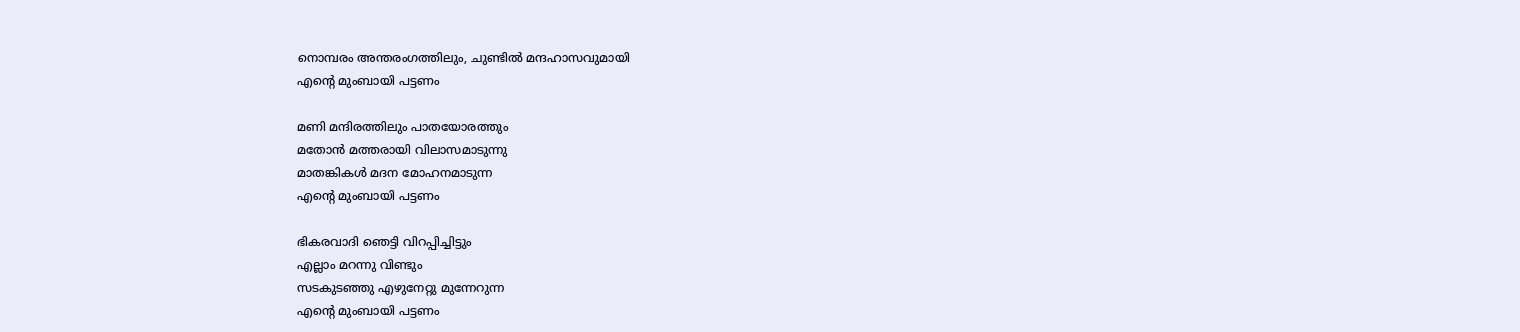നൊമ്പരം അന്തരംഗത്തിലും, ചുണ്ടില്‍ മന്ദഹാസവുമായി
എന്‍റെ മുംബായി പട്ടണം

മണി മന്ദിരത്തിലും പാതയോരത്തും
മതോന്‍ മത്തരായി വിലാസമാടുന്നു
മാതങ്കികള്‍ മദന മോഹനമാടുന്ന
എന്‍റെ മുംബായി പട്ടണം

ഭികരവാദി ഞെട്ടി വിറപ്പിച്ചിട്ടും
എല്ലാം മറന്നു വിണ്ടും
സടകുടഞ്ഞു എഴുനേറ്റു മുന്നേറുന്ന
എന്‍റെ മുംബായി പട്ടണം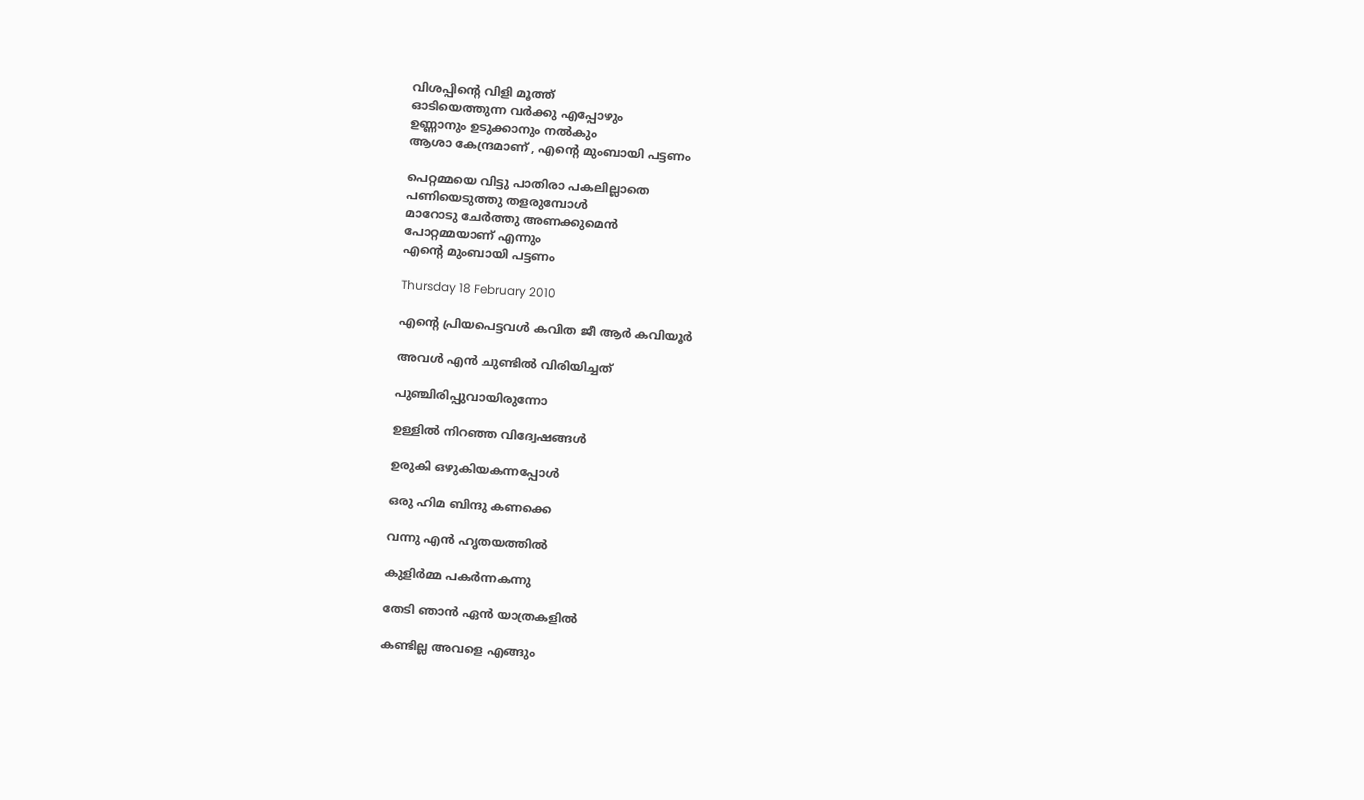വിശപ്പിന്‍റെ വിളി മൂത്ത്
ഓടിയെത്തുന്ന വര്‍ക്കു എപ്പോഴും
ഉണ്ണാനും ഉടുക്കാനും നല്‍കും
ആശാ കേന്ദ്രമാണ് , എന്‍റെ മുംബായി പട്ടണം

പെറ്റമ്മയെ വിട്ടു പാതിരാ പകലില്ലാതെ
പണിയെടുത്തു തളരുമ്പോള്‍
മാറോടു ചേര്‍ത്തു അണക്കുമെന്‍
പോറ്റമ്മയാണ് എന്നും
എന്‍റെ മുംബായി പട്ടണം

Thursday 18 February 2010

എന്‍റെ പ്രിയപെട്ടവള്‍ കവിത ജീ ആര്‍ കവിയൂര്‍

അവള്‍ എന്‍ ചുണ്ടില്‍ വിരിയിച്ചത്

പുഞ്ചിരിപ്പുവായിരുന്നോ

ഉള്ളില്‍ നിറഞ്ഞ വിദ്വേഷങ്ങള്‍

ഉരുകി ഒഴുകിയകന്നപ്പോള്‍

ഒരു ഹിമ ബിന്ദു കണക്കെ

വന്നു എന്‍ ഹൃതയത്തില്‍

കുളിര്‍മ്മ പകര്‍ന്നകന്നു

തേടി ഞാന്‍ ഏന്‍ യാത്രകളില്‍

കണ്ടില്ല അവളെ എങ്ങും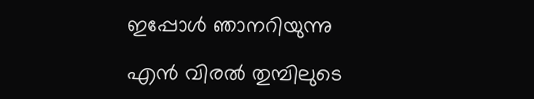ഇപ്പോള്‍ ഞാനറിയുന്നു

എന്‍ വിരല്‍ തുമ്പിലുടെ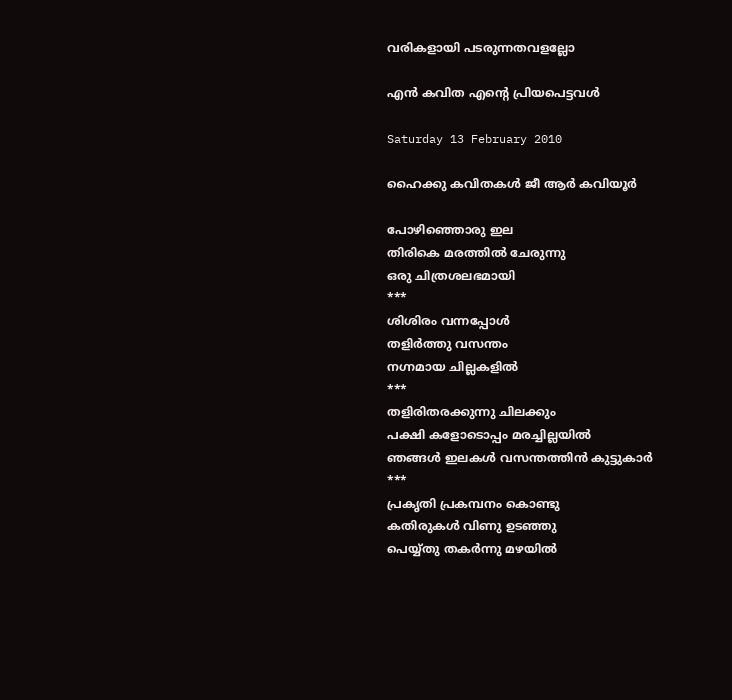വരികളായി പടരുന്നതവളല്ലോ

എന്‍ കവിത എന്‍റെ പ്രിയപെട്ടവള്‍

Saturday 13 February 2010

ഹൈക്കു കവിതകള്‍ ജീ ആര്‍ കവിയൂര്‍

പോഴിഞ്ഞൊരു ഇല
തിരികെ മരത്തില്‍ ചേരുന്നു
ഒരു ചിത്രശലഭമായി
***
ശിശിരം വന്നപ്പോള്‍
തളിര്‍ത്തു വസന്തം
നഗ്നമായ ചില്ലകളില്‍
***
തളിരിതരക്കുന്നു ചിലക്കും
പക്ഷി കളോടൊപ്പം മരച്ചില്ലയില്‍
ഞങ്ങള്‍ ഇലകള്‍ വസന്തത്തിന്‍ കുട്ടുകാര്‍
***
പ്രകൃതി പ്രകമ്പനം കൊണ്ടു
കതിരുകള്‍ വിണു ഉടഞ്ഞു
പെയ്യ്തു തകര്‍ന്നു മഴയില്‍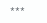***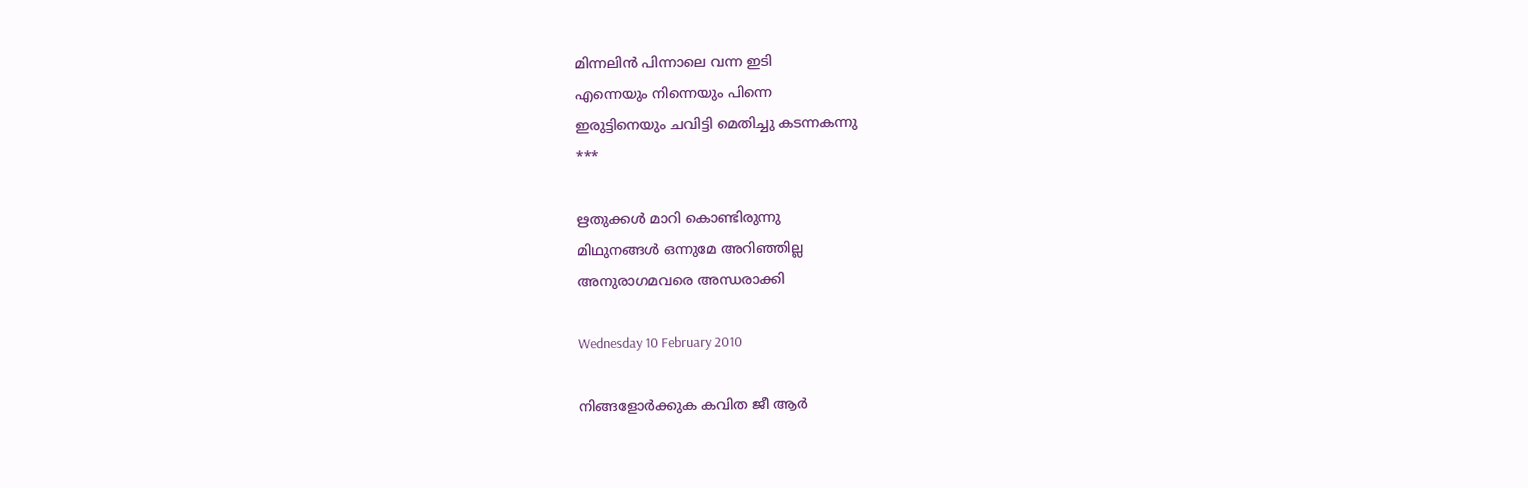മിന്നലിന്‍ പിന്നാലെ വന്ന ഇടി
എന്നെയും നിന്നെയും പിന്നെ
ഇരുട്ടിനെയും ചവിട്ടി മെതിച്ചു കടന്നകന്നു
***

ഋതുക്കള്‍ മാറി കൊണ്ടിരുന്നു
മിഥുനങ്ങള്‍ ഒന്നുമേ അറിഞ്ഞില്ല
അനുരാഗമവരെ അന്ധരാക്കി

Wednesday 10 February 2010

നിങ്ങളോര്‍ക്കുക കവിത ജീ ആര്‍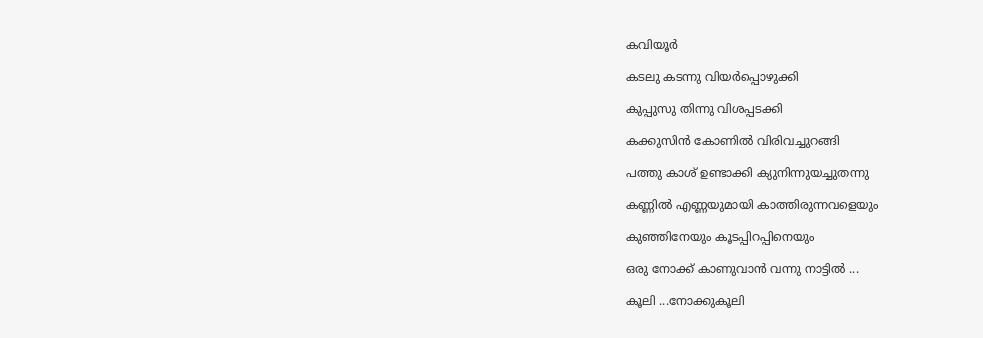കവിയൂര്‍

കടലു കടന്നു വിയര്‍പ്പൊഴുക്കി

കുപ്പുസു തിന്നു വിശപ്പടക്കി

കക്കുസിൻ കോണില്‍ വിരിവച്ചുറങ്ങി

പത്തു കാശ് ഉണ്ടാക്കി ക്യുനിന്നുയച്ചുതന്നു

കണ്ണില്‍ എണ്ണയുമായി കാത്തിരുന്നവളെയും

കുഞ്ഞിനേയും കൂടപ്പിറപ്പിനെയും

ഒരു നോക്ക് കാണുവാന്‍ വന്നു നാട്ടില്‍ ...

കൂലി ...നോക്കുകൂലി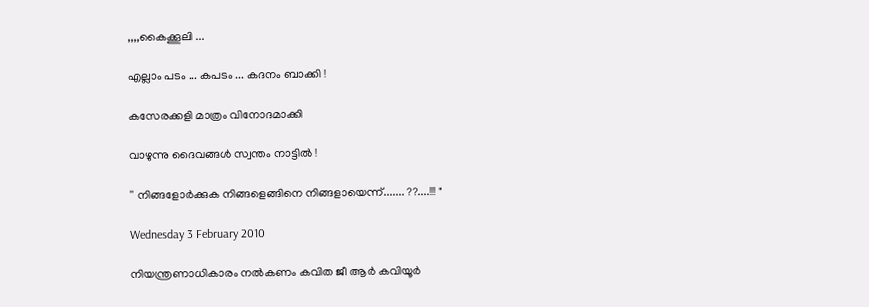,,,,കൈക്കൂലി ...

എല്ലാം പടം ... കപടം ... കദനം ബാക്കി !

കസേരക്കളി മാത്രം വിനോദമാക്കി

വാഴുന്നു ദൈവങ്ങള്‍ സ്വന്തം നാട്ടില്‍ !

'' നിങ്ങളോര്‍ക്കുക നിങ്ങളെങ്ങിനെ നിങ്ങളായെന്ന്....... ??....!!! "

Wednesday 3 February 2010

നിയന്ത്രണാധികാരം നല്‍കണം കവിത ജീ ആര്‍ കവിയൂര്‍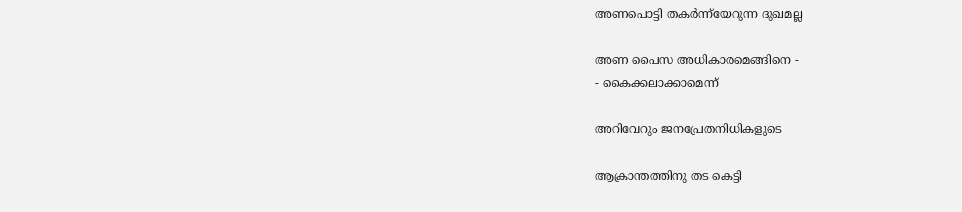അണപൊട്ടി തകര്‍ന്ന്‍യേറുന്ന ദുഖമല്ല

അണ പൈസ അധികാരമെങ്ങിനെ -
- കൈക്കലാക്കാമെന്ന്

അറിവേറും ജനപ്രേതനിധികളുടെ

ആക്രാന്തത്തിനു തട കെട്ടി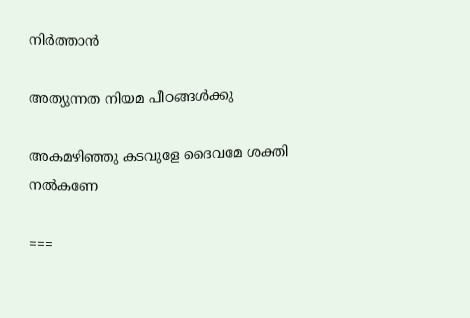നിര്‍ത്താന്‍

അത്യുന്നത നിയമ പീഠങ്ങള്‍ക്കു

അകമഴിഞ്ഞു കടവുളേ ദൈവമേ ശക്തി നല്‍കണേ

===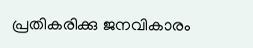പ്രതികരിക്കു ജനവികാരം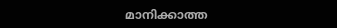മാനിക്കാത്ത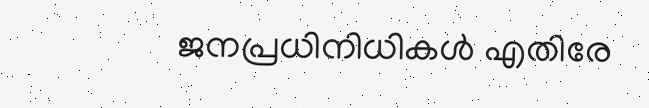ജനപ്രധിനിധികള്‍ എതിരേ